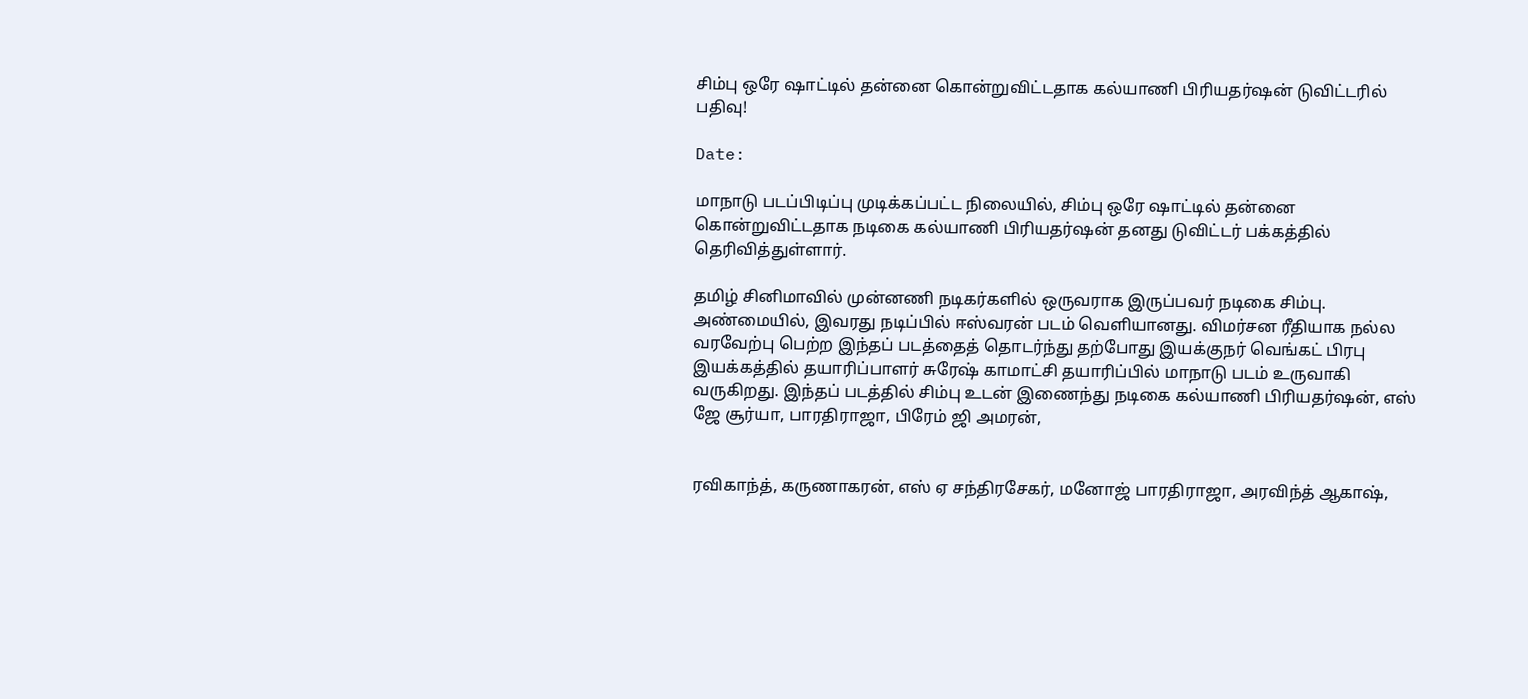சிம்பு ஒரே ஷாட்டில் தன்னை கொன்றுவிட்டதாக கல்யாணி பிரியதர்ஷன் டுவிட்டரில் பதிவு!

Date:

மாநாடு படப்பிடிப்பு முடிக்கப்பட்ட நிலையில், சிம்பு ஒரே ஷாட்டில் தன்னை கொன்றுவிட்டதாக நடிகை கல்யாணி பிரியதர்ஷன் தனது டுவிட்டர் பக்கத்தில் தெரிவித்துள்ளார்.

தமிழ் சினிமாவில் முன்னணி நடிகர்களில் ஒருவராக இருப்பவர் நடிகை சிம்பு. அண்மையில், இவரது நடிப்பில் ஈஸ்வரன் படம் வெளியானது. விமர்சன ரீதியாக நல்ல வரவேற்பு பெற்ற இந்தப் படத்தைத் தொடர்ந்து தற்போது இயக்குநர் வெங்கட் பிரபு இயக்கத்தில் தயாரிப்பாளர் சுரேஷ் காமாட்சி தயாரிப்பில் மாநாடு படம் உருவாகி வருகிறது. இந்தப் படத்தில் சிம்பு உடன் இணைந்து நடிகை கல்யாணி பிரியதர்ஷன், எஸ் ஜே சூர்யா, பாரதிராஜா, பிரேம் ஜி அமரன்,


ரவிகாந்த், கருணாகரன், எஸ் ஏ சந்திரசேகர், மனோஜ் பாரதிராஜா, அரவிந்த் ஆகாஷ்,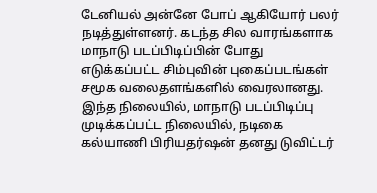டேனியல் அன்னே போப் ஆகியோர் பலர் நடித்துள்ளனர். கடந்த சில வாரங்களாக மாநாடு படப்பிடிப்பின் போது எடுக்கப்பட்ட சிம்புவின் புகைப்படங்கள் சமூக வலைதளங்களில் வைரலானது. இந்த நிலையில், மாநாடு படப்பிடிப்பு முடிக்கப்பட்ட நிலையில், நடிகை கல்யாணி பிரியதர்ஷன் தனது டுவிட்டர்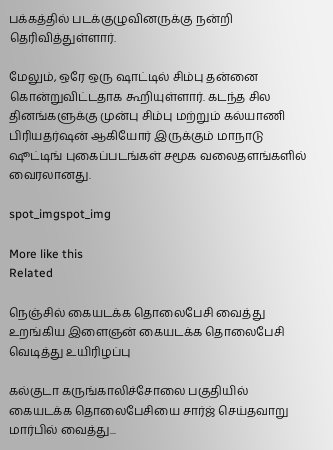பக்கத்தில் படக்குழுவினருக்கு நன்றி தெரிவித்துள்ளார்.

மேலும், ஒரே ஒரு ஷாட்டில் சிம்பு தன்னை கொன்றுவிட்டதாக கூறியுள்ளார். கடந்த சில தினங்களுக்கு முன்பு சிம்பு மற்றும் கல்யாணி பிரியதர்ஷன் ஆகியோர் இருக்கும் மாநாடு ஷூட்டிங் புகைப்படங்கள் சமூக வலைதளங்களில் வைரலானது.

spot_imgspot_img

More like this
Related

நெஞ்சில் கையடக்க தொலைபேசி வைத்து உறங்கிய இளைஞன் கையடக்க தொலைபேசி வெடித்து உயிரிழப்பு

கல்குடா கருங்காலிச்சோலை பகுதியில் கையடக்க தொலைபேசியை சார்ஜ் செய்தவாறு மார்பில் வைத்து...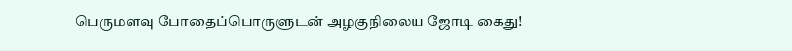பெருமளவு போதைப்பொருளுடன் அழகுநிலைய ஜோடி கைது!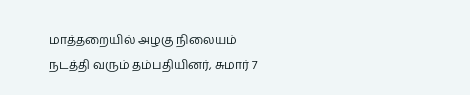மாத்தறையில் அழகு நிலையம் நடத்தி வரும் தம்பதியினர், சுமார் 7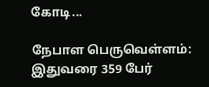கோடி...

நேபாள பெருவெள்ளம்: இதுவரை 359 பேர்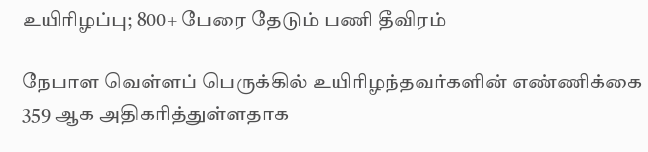உயிரிழப்பு; 800+ பேரை தேடும் பணி தீவிரம்

நேபாள வெள்ளப் பெருக்கில் உயிரிழந்தவர்களின் எண்ணிக்கை 359 ஆக அதிகரித்துள்ளதாக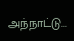அந்நாட்டு...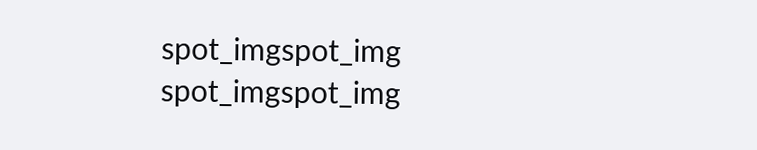spot_imgspot_img
spot_imgspot_img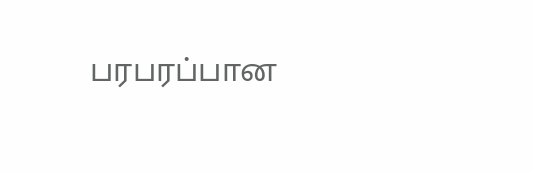பரபரப்பான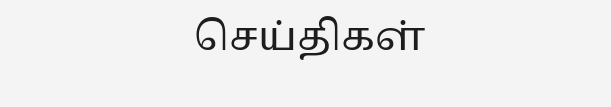செய்திகள்